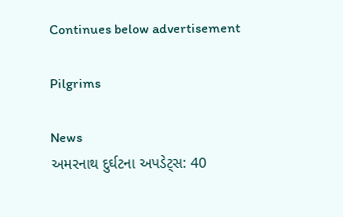Continues below advertisement

Pilgrims

News
અમરનાથ દુર્ઘટના અપડેટ્સ: 40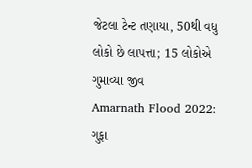જેટલા ટેન્ટ તણાયા, 50થી વધુ લોકો છે લાપત્તા; 15 લોકોએ ગુમાવ્યા જીવ
Amarnath Flood 2022: ગુફા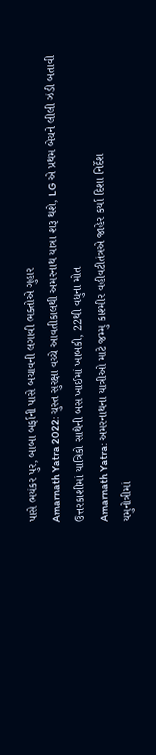પાસે ભયંકર પુર, બાબા બર્ફાની પાસે બચાવની લગાવી ભક્તોએ ગુહાર
Amarnath Yatra 2022: ચુસ્ત સુરક્ષા વચ્ચે આવતીકાલથી અમરનાથ યાત્રા શરૂ થશે, LG એ પ્રથમ બેચને લીલી ઝંડી બતાવી
ઉત્તરકાશીમાં યાત્રિકો સાથેની બસ ખાઈમાં ખાબકી, 22થી વધુના મોત
Amarnath Yatra: અમરનાથના યાત્રીઓ માટે જમ્મુ કાશ્મીર વહીવટીતંત્રએ જાહેર કર્યા દિશા નિર્દેશ
યમુનોત્રીમાં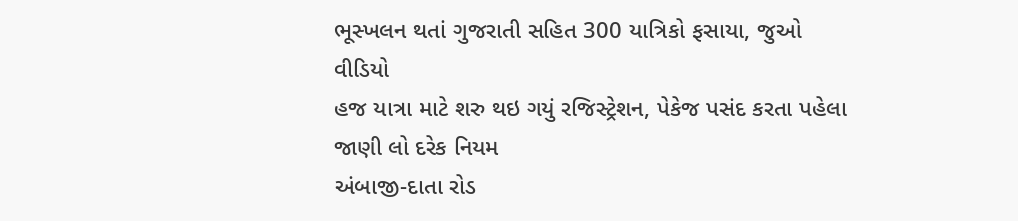ભૂસ્ખલન થતાં ગુજરાતી સહિત 300 યાત્રિકો ફસાયા, જુઓ વીડિયો
હજ યાત્રા માટે શરુ થઇ ગયું રજિસ્ટ્રેશન, પેકેજ પસંદ કરતા પહેલા જાણી લો દરેક નિયમ
અંબાજી-દાતા રોડ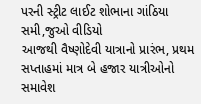પરની સ્ટ્રીટ લાઈટ શોભાના ગાંઠિયા સમી,જુઓ વીડિયો
આજથી વૈષ્ણોદેવી યાત્રાનો પ્રારંભ, પ્રથમ સપ્તાહમાં માત્ર બે હજાર યાત્રીઓનો સમાવેશ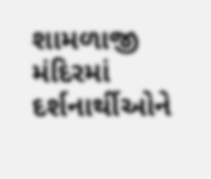શામળાજી મંદિરમાં દર્શનાર્થીઓને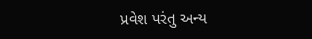પ્રવેશ પરંતુ અન્ય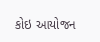કોઇ આયોજન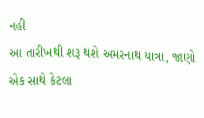નહી
આ તારીખથી શરૂ થશે અમરનાથ યાત્રા, જાણો એક સાથે કેટલા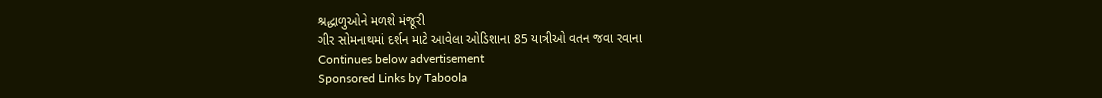શ્રદ્ધાળુઓને મળશે મંજૂરી
ગીર સોમનાથમાં દર્શન માટે આવેલા ઓડિશાના 85 યાત્રીઓ વતન જવા રવાના
Continues below advertisement
Sponsored Links by Taboola